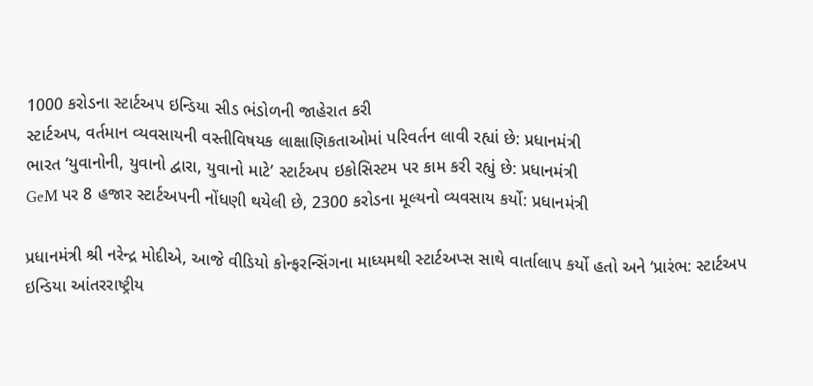1000 કરોડના સ્ટાર્ટઅપ ઇન્ડિયા સીડ ભંડોળની જાહેરાત કરી
સ્ટાર્ટઅપ, વર્તમાન વ્યવસાયની વસ્તીવિષયક લાક્ષાણિકતાઓમાં પરિવર્તન લાવી રહ્યાં છે: પ્રધાનમંત્રી
ભારત ‘યુવાનોની, યુવાનો દ્વારા, યુવાનો માટે’ સ્ટાર્ટઅપ ઇકોસિસ્ટમ પર કામ કરી રહ્યું છે: પ્રધાનમંત્રી
GeM પર 8 હજાર સ્ટાર્ટઅપની નોંધણી થયેલી છે, 2300 કરોડના મૂલ્યનો વ્યવસાય કર્યો: પ્રધાનમંત્રી

પ્રધાનમંત્રી શ્રી નરેન્દ્ર મોદીએ, આજે વીડિયો કોન્ફરન્સિંગના માધ્યમથી સ્ટાર્ટઅપ્સ સાથે વાર્તાલાપ કર્યો હતો અને ‘પ્રારંભ: સ્ટાર્ટઅપ ઇન્ડિયા આંતરરાષ્ટ્રીય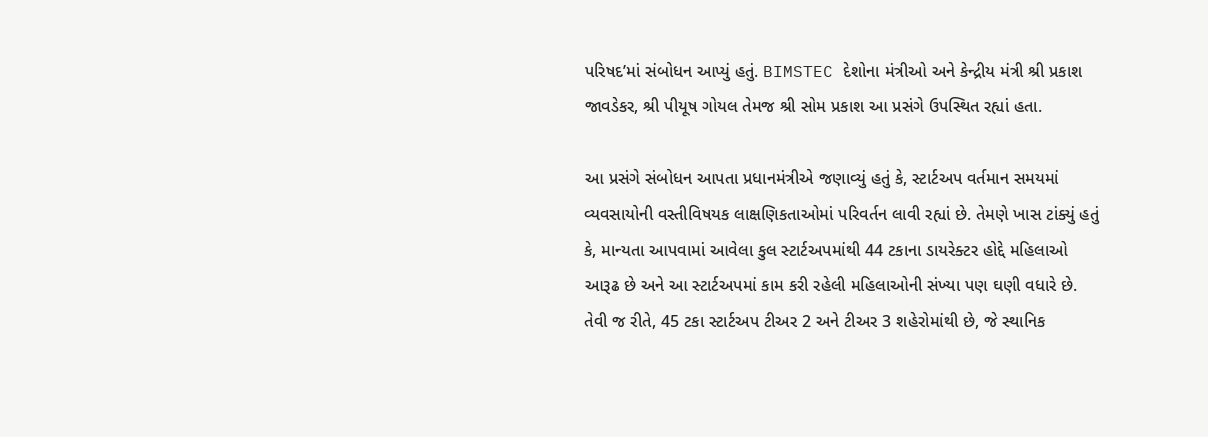પરિષદ’માં સંબોધન આપ્યું હતું. BIMSTEC દેશોના મંત્રીઓ અને કેન્દ્રીય મંત્રી શ્રી પ્રકાશ જાવડેકર, શ્રી પીયૂષ ગોયલ તેમજ શ્રી સોમ પ્રકાશ આ પ્રસંગે ઉપસ્થિત રહ્યાં હતા.

આ પ્રસંગે સંબોધન આપતા પ્રધાનમંત્રીએ જણાવ્યું હતું કે, સ્ટાર્ટઅપ વર્તમાન સમયમાં વ્યવસાયોની વસ્તીવિષયક લાક્ષણિકતાઓમાં પરિવર્તન લાવી રહ્યાં છે. તેમણે ખાસ ટાંક્યું હતું કે, માન્યતા આપવામાં આવેલા કુલ સ્ટાર્ટઅપમાંથી 44 ટકાના ડાયરેક્ટર હોદ્દે મહિલાઓ આરૂઢ છે અને આ સ્ટાર્ટઅપમાં કામ કરી રહેલી મહિલાઓની સંખ્યા પણ ઘણી વધારે છે. તેવી જ રીતે, 45 ટકા સ્ટાર્ટઅપ ટીઅર 2 અને ટીઅર 3 શહેરોમાંથી છે, જે સ્થાનિક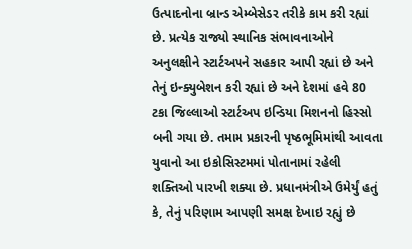ઉત્પાદનોના બ્રાન્ડ એમ્બેસેડર તરીકે કામ કરી રહ્યાં છે. પ્રત્યેક રાજ્યો સ્થાનિક સંભાવનાઓને અનુલક્ષીને સ્ટાર્ટઅપને સહકાર આપી રહ્યાં છે અને તેનું ઇન્ક્યુબેશન કરી રહ્યાં છે અને દેશમાં હવે 80 ટકા જિલ્લાઓ સ્ટાર્ટઅપ ઇન્ડિયા મિશનનો હિસ્સો બની ગયા છે. તમામ પ્રકારની પૃષ્ઠભૂમિમાંથી આવતા યુવાનો આ ઇકોસિસ્ટમમાં પોતાનામાં રહેલી શક્તિઓ પારખી શક્યા છે. પ્રધાનમંત્રીએ ઉમેર્યું હતું કે, તેનું પરિણામ આપણી સમક્ષ દેખાઇ રહ્યું છે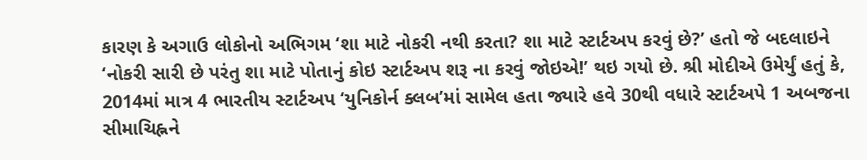કારણ કે અગાઉ લોકોનો અભિગમ ‘શા માટે નોકરી નથી કરતા? શા માટે સ્ટાર્ટઅપ કરવું છે?’ હતો જે બદલાઇને ‘નોકરી સારી છે પરંતુ શા માટે પોતાનું કોઇ સ્ટાર્ટઅપ શરૂ ના કરવું જોઇએ!’ થઇ ગયો છે. શ્રી મોદીએ ઉમેર્યું હતું કે, 2014માં માત્ર 4 ભારતીય સ્ટાર્ટઅપ ‘યુનિકોર્ન ક્લબ’માં સામેલ હતા જ્યારે હવે 30થી વધારે સ્ટાર્ટઅપે 1 અબજના સીમાચિહ્નને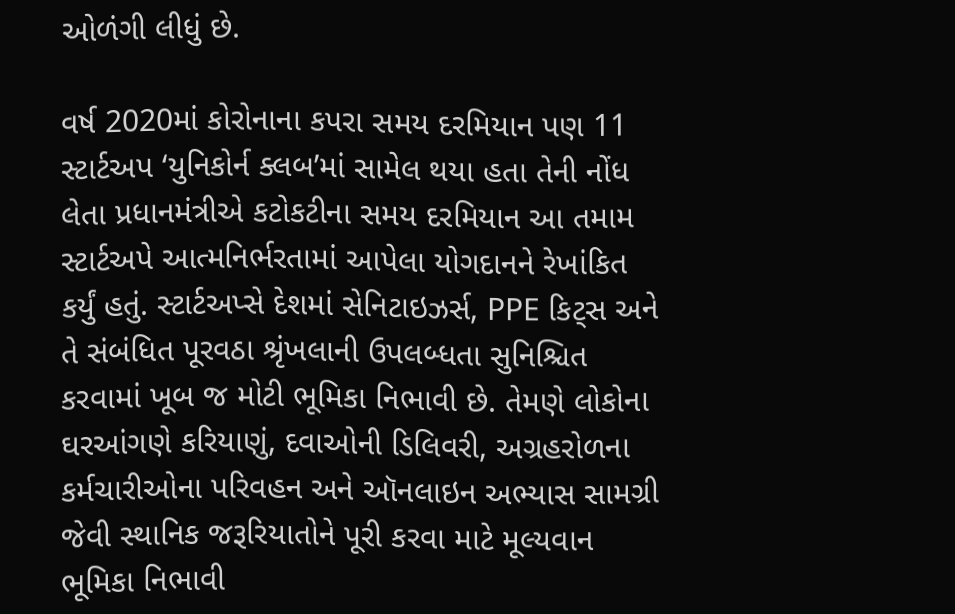ઓળંગી લીધું છે.

વર્ષ 2020માં કોરોનાના કપરા સમય દરમિયાન પણ 11 સ્ટાર્ટઅપ ‘યુનિકોર્ન ક્લબ’માં સામેલ થયા હતા તેની નોંધ લેતા પ્રધાનમંત્રીએ કટોકટીના સમય દરમિયાન આ તમામ સ્ટાર્ટઅપે આત્મનિર્ભરતામાં આપેલા યોગદાનને રેખાંકિત કર્યું હતું. સ્ટાર્ટઅપ્સે દેશમાં સેનિટાઇઝર્સ, PPE કિટ્સ અને તે સંબંધિત પૂરવઠા શ્રૃંખલાની ઉપલબ્ધતા સુનિશ્ચિત કરવામાં ખૂબ જ મોટી ભૂમિકા નિભાવી છે. તેમણે લોકોના ઘરઆંગણે કરિયાણું, દવાઓની ડિલિવરી, અગ્રહરોળના કર્મચારીઓના પરિવહન અને ઑનલાઇન અભ્યાસ સામગ્રી જેવી સ્થાનિક જરૂરિયાતોને પૂરી કરવા માટે મૂલ્યવાન ભૂમિકા નિભાવી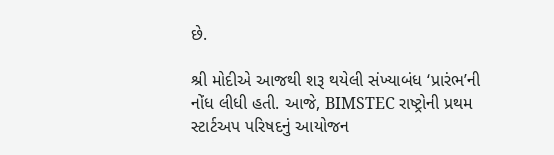છે.

શ્રી મોદીએ આજથી શરૂ થયેલી સંખ્યાબંધ ‘પ્રારંભ’ની નોંધ લીધી હતી. આજે, BIMSTEC રાષ્ટ્રોની પ્રથમ સ્ટાર્ટઅપ પરિષદનું આયોજન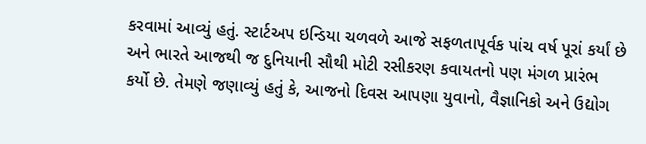કરવામાં આવ્યું હતું. સ્ટાર્ટઅપ ઇન્ડિયા ચળવળે આજે સફળતાપૂર્વક પાંચ વર્ષ પૂરાં કર્યાં છે અને ભારતે આજથી જ દુનિયાની સૌથી મોટી રસીકરણ કવાયતનો પણ મંગળ પ્રારંભ કર્યો છે. તેમણે જણાવ્યું હતું કે, આજનો દિવસ આપણા યુવાનો, વૈજ્ઞાનિકો અને ઉદ્યોગ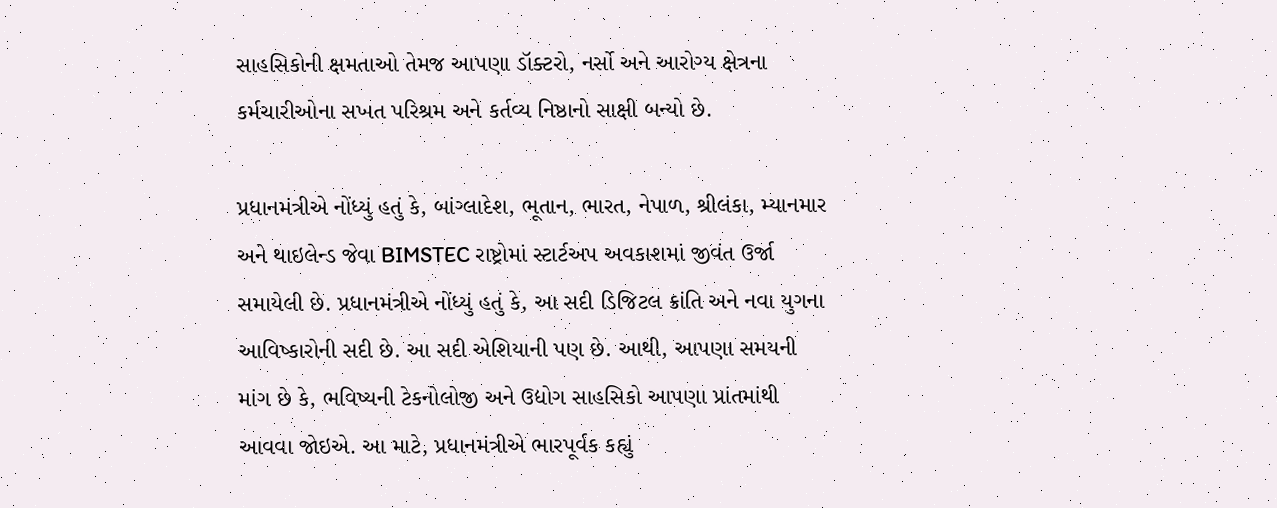સાહસિકોની ક્ષમતાઓ તેમજ આપણા ડૉક્ટરો, નર્સો અને આરોગ્ય ક્ષેત્રના કર્મચારીઓના સખત પરિશ્રમ અને કર્તવ્ય નિષ્ઠાનો સાક્ષી બન્યો છે.

પ્રધાનમંત્રીએ નોંધ્યું હતું કે, બાંગ્લાદેશ, ભૂતાન, ભારત, નેપાળ, શ્રીલંકા, મ્યાનમાર અને થાઇલેન્ડ જેવા BIMSTEC રાષ્ટ્રોમાં સ્ટાર્ટઅપ અવકાશમાં જીવંત ઉર્જા સમાયેલી છે. પ્રધાનમંત્રીએ નોંધ્યું હતું કે, આ સદી ડિજિટલ ક્રાંતિ અને નવા યુગના આવિષ્કારોની સદી છે. આ સદી એશિયાની પણ છે. આથી, આપણા સમયની માંગ છે કે, ભવિષ્યની ટેકનોલોજી અને ઉદ્યોગ સાહસિકો આપણા પ્રાંતમાંથી આવવા જોઇએ. આ માટે, પ્રધાનમંત્રીએ ભારપૂર્વક કહ્યું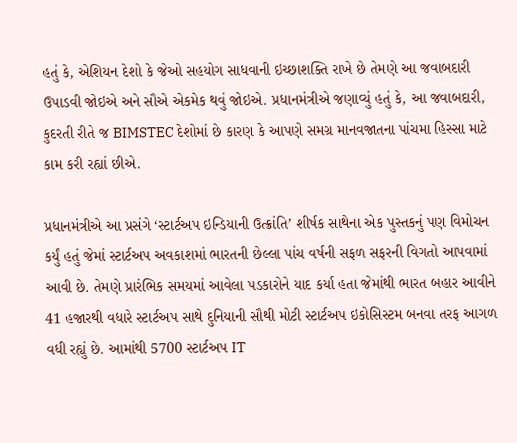હતું કે, એશિયન દેશો કે જેઓ સહયોગ સાધવાની ઇચ્છાશક્તિ રાખે છે તેમણે આ જવાબદારી ઉપાડવી જોઇએ અને સૌએ એકમેક થવું જોઇએ. પ્રધાનમંત્રીએ જણાવ્યું હતું કે, આ જવાબદારી, કુદરતી રીતે જ BIMSTEC દેશોમાં છે કારણ કે આપણે સમગ્ર માનવજાતના પાંચમા હિસ્સા માટે કામ કરી રહ્યાં છીએ.

પ્રધાનમંત્રીએ આ પ્રસંગે ‘સ્ટાર્ટઅપ ઇન્ડિયાની ઉત્ક્રાંતિ’ શીર્ષક સાથેના એક પુસ્તકનું પણ વિમોચન કર્યું હતું જેમાં સ્ટાર્ટઅપ અવકાશમાં ભારતની છેલ્લા પાંચ વર્ષની સફળ સફરની વિગતો આપવામાં આવી છે. તેમણે પ્રારંભિક સમયમાં આવેલા પડકારોને યાદ કર્યા હતા જેમાંથી ભારત બહાર આવીને 41 હજારથી વધારે સ્ટાર્ટઅપ સાથે દુનિયાની સૌથી મોટી સ્ટાર્ટઅપ ઇકોસિસ્ટમ બનવા તરફ આગળ વધી રહ્યું છે. આમાંથી 5700 સ્ટાર્ટઅપ IT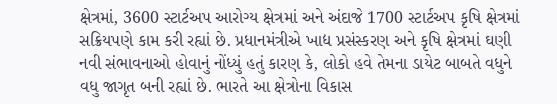ક્ષેત્રમાં, 3600 સ્ટાર્ટઅપ આરોગ્ય ક્ષેત્રમાં અને અંદાજે 1700 સ્ટાર્ટઅપ કૃષિ ક્ષેત્રમાં સક્રિયપણે કામ કરી રહ્યાં છે. પ્રધાનમંત્રીએ ખાદ્ય પ્રસંસ્કરણ અને કૃષિ ક્ષેત્રમાં ઘણી નવી સંભાવનાઓ હોવાનું નોંધ્યું હતું કારણ કે, લોકો હવે તેમના ડાયેટ બાબતે વધુને વધુ જાગૃત બની રહ્યાં છે. ભારતે આ ક્ષેત્રોના વિકાસ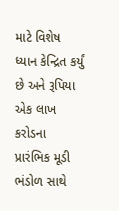માટે વિશેષ ધ્યાન કેન્દ્રિત કર્યું છે અને રૂપિયા એક લાખ કરોડના પ્રારંભિક મૂડી ભંડોળ સાથે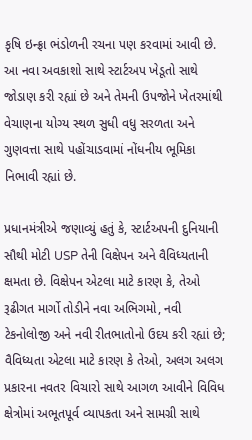કૃષિ ઇન્ફ્રા ભંડોળની રચના પણ કરવામાં આવી છે. આ નવા અવકાશો સાથે સ્ટાર્ટઅપ ખેડૂતો સાથે જોડાણ કરી રહ્યાં છે અને તેમની ઉપજોને ખેતરમાંથી વેચાણના યોગ્ય સ્થળ સુધી વધુ સરળતા અને ગુણવત્તા સાથે પહોંચાડવામાં નોંધનીય ભૂમિકા નિભાવી રહ્યાં છે.

પ્રધાનમંત્રીએ જણાવ્યું હતું કે, સ્ટાર્ટઅપની દુનિયાની સૌથી મોટી USP તેની વિક્ષેપન અને વૈવિધ્યતાની ક્ષમતા છે. વિક્ષેપન એટલા માટે કારણ કે, તેઓ રૂઢીગત માર્ગો તોડીને નવા અભિગમો, નવી ટેકનોલોજી અને નવી રીતભાતોનો ઉદય કરી રહ્યાં છે; વૈવિધ્યતા એટલા માટે કારણ કે તેઓ, અલગ અલગ પ્રકારના નવતર વિચારો સાથે આગળ આવીને વિવિધ ક્ષેત્રોમાં અભૂતપૂર્વ વ્યાપકતા અને સામગ્રી સાથે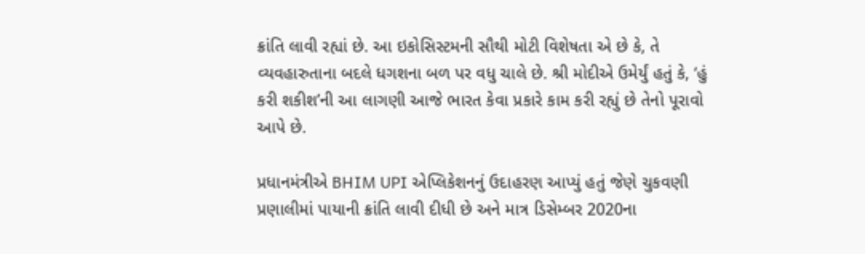ક્રાંતિ લાવી રહ્યાં છે. આ ઇકોસિસ્ટમની સૌથી મોટી વિશેષતા એ છે કે, તે વ્યવહારુતાના બદલે ધગશના બળ પર વધુ ચાલે છે. શ્રી મોદીએ ઉમેર્યું હતું કે, ‘હું કરી શકીશ’ની આ લાગણી આજે ભારત કેવા પ્રકારે કામ કરી રહ્યું છે તેનો પૂરાવો આપે છે.

પ્રધાનમંત્રીએ BHIM UPI એપ્લિકેશનનું ઉદાહરણ આપ્યું હતું જેણે ચુકવણી પ્રણાલીમાં પાયાની ક્રાંતિ લાવી દીધી છે અને માત્ર ડિસેમ્બર 2020ના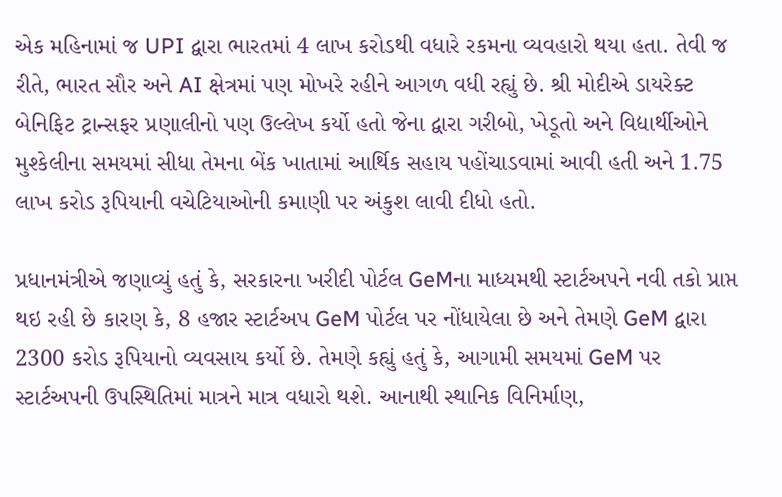એક મહિનામાં જ UPI દ્વારા ભારતમાં 4 લાખ કરોડથી વધારે રકમના વ્યવહારો થયા હતા. તેવી જ રીતે, ભારત સૌર અને AI ક્ષેત્રમાં પણ મોખરે રહીને આગળ વધી રહ્યું છે. શ્રી મોદીએ ડાયરેક્ટ બેનિફિટ ટ્રાન્સફર પ્રણાલીનો પણ ઉલ્લેખ કર્યો હતો જેના દ્વારા ગરીબો, ખેડૂતો અને વિદ્યાર્થીઓને મુશ્કેલીના સમયમાં સીધા તેમના બેંક ખાતામાં આર્થિક સહાય પહોંચાડવામાં આવી હતી અને 1.75 લાખ કરોડ રૂપિયાની વચેટિયાઓની કમાણી પર અંકુશ લાવી દીધો હતો.

પ્રધાનમંત્રીએ જણાવ્યું હતું કે, સરકારના ખરીદી પોર્ટલ GeMના માધ્યમથી સ્ટાર્ટઅપને નવી તકો પ્રાપ્ત થઇ રહી છે કારણ કે, 8 હજાર સ્ટાર્ટઅપ GeM પોર્ટલ પર નોંધાયેલા છે અને તેમણે GeM દ્વારા 2300 કરોડ રૂપિયાનો વ્યવસાય કર્યો છે. તેમણે કહ્યું હતું કે, આગામી સમયમાં GeM પર સ્ટાર્ટઅપની ઉપસ્થિતિમાં માત્રને માત્ર વધારો થશે. આનાથી સ્થાનિક વિનિર્માણ,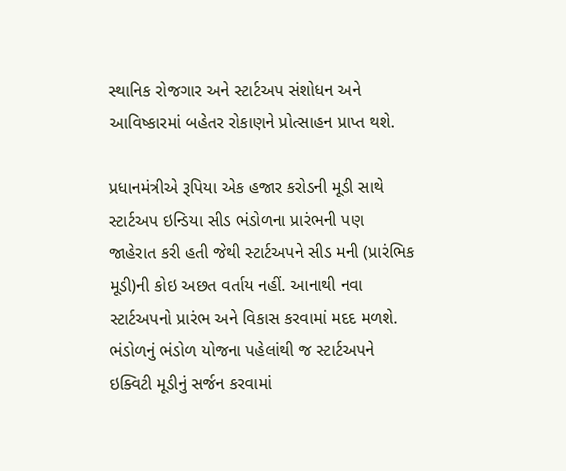સ્થાનિક રોજગાર અને સ્ટાર્ટઅપ સંશોધન અને આવિષ્કારમાં બહેતર રોકાણને પ્રોત્સાહન પ્રાપ્ત થશે.

પ્રધાનમંત્રીએ રૂપિયા એક હજાર કરોડની મૂડી સાથે સ્ટાર્ટઅપ ઇન્ડિયા સીડ ભંડોળના પ્રારંભની પણ જાહેરાત કરી હતી જેથી સ્ટાર્ટઅપને સીડ મની (પ્રારંભિક મૂડી)ની કોઇ અછત વર્તાય નહીં. આનાથી નવા સ્ટાર્ટઅપનો પ્રારંભ અને વિકાસ કરવામાં મદદ મળશે. ભંડોળનું ભંડોળ યોજના પહેલાંથી જ સ્ટાર્ટઅપને ઇક્વિટી મૂડીનું સર્જન કરવામાં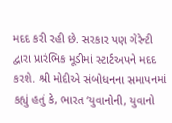મદદ કરી રહી છે. સરકાર પણ ગેરેન્ટી દ્વારા પ્રારંભિક મૂડીમાં સ્ટાર્ટઅપને મદદ કરશે. શ્રી મોદીએ સંબોધનના સમાપનમાં કહ્યું હતું કે, ભારત ‘યુવાનોની, યુવાનો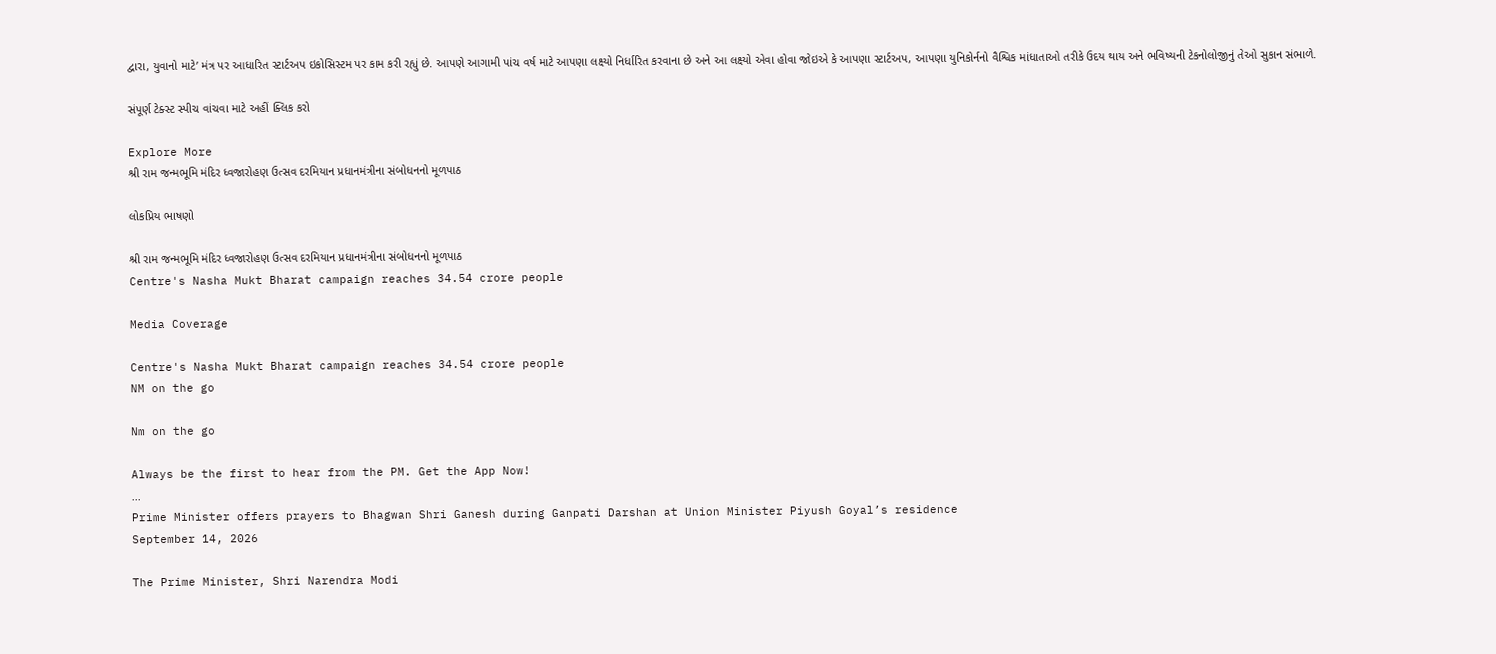દ્વારા, યુવાનો માટે’ મંત્ર પર આધારિત સ્ટાર્ટઅપ ઇકોસિસ્ટમ પર કામ કરી રહ્યું છે. આપણે આગામી પાંચ વર્ષ માટે આપણા લક્ષ્યો નિર્ધારિત કરવાના છે અને આ લક્ષ્યો એવા હોવા જોઇએ કે આપણા સ્ટાર્ટઅપ, આપણા યુનિકોર્નનો વૈશ્વિક માંધાતાઓ તરીકે ઉદય થાય અને ભવિષ્યની ટેકનોલોજીનું તેઓ સુકાન સંભાળે.

સંપૂર્ણ ટેક્સ્ટ સ્પીચ વાંચવા માટે અહીં ક્લિક કરો

Explore More
શ્રી રામ જન્મભૂમિ મંદિર ધ્વજારોહણ ઉત્સવ દરમિયાન પ્રધાનમંત્રીના સંબોધનનો મૂળપાઠ

લોકપ્રિય ભાષણો

શ્રી રામ જન્મભૂમિ મંદિર ધ્વજારોહણ ઉત્સવ દરમિયાન પ્રધાનમંત્રીના સંબોધનનો મૂળપાઠ
Centre's Nasha Mukt Bharat campaign reaches 34.54 crore people

Media Coverage

Centre's Nasha Mukt Bharat campaign reaches 34.54 crore people
NM on the go

Nm on the go

Always be the first to hear from the PM. Get the App Now!
...
Prime Minister offers prayers to Bhagwan Shri Ganesh during Ganpati Darshan at Union Minister Piyush Goyal’s residence
September 14, 2026

The Prime Minister, Shri Narendra Modi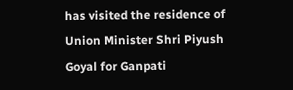has visited the residence of Union Minister Shri Piyush Goyal for Ganpati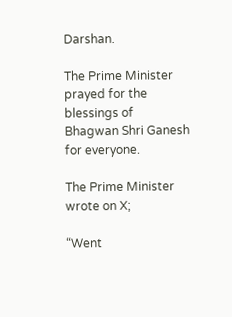Darshan.

The Prime Minister prayed for the blessings of Bhagwan Shri Ganesh for everyone.

The Prime Minister wrote on X;

“Went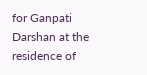for Ganpati Darshan at the residence of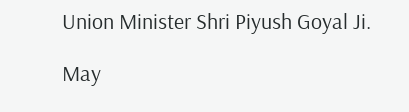Union Minister Shri Piyush Goyal Ji.

May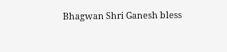Bhagwan Shri Ganesh bless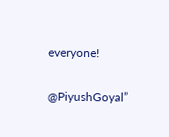everyone!

@PiyushGoyal”